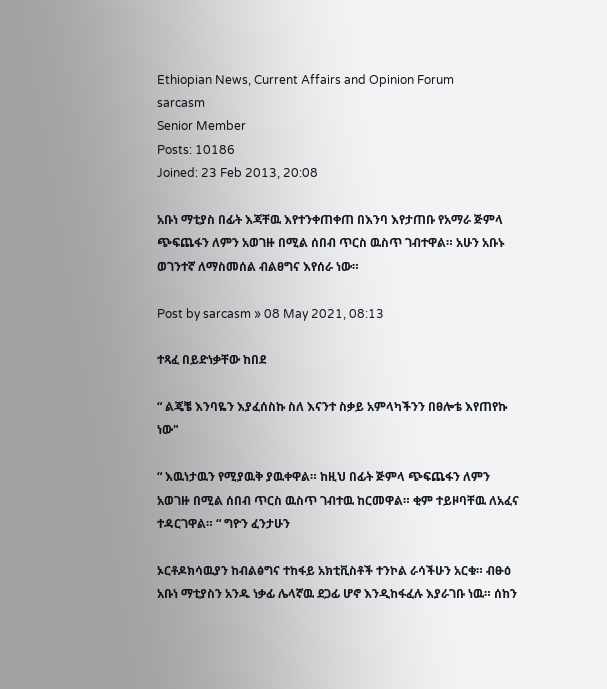Ethiopian News, Current Affairs and Opinion Forum
sarcasm
Senior Member
Posts: 10186
Joined: 23 Feb 2013, 20:08

አቡነ ማቲያስ በፊት እጃቸዉ እየተንቀጠቀጠ በእንባ እየታጠቡ የአማራ ጅምላ ጭፍጨፋን ለምን አወገዙ በሚል ሰበብ ጥርስ ዉስጥ ገብተዋል። አሁን አቡኑ ወገንተኛ ለማስመሰል ብልፀግና እየሰራ ነው።

Post by sarcasm » 08 May 2021, 08:13

ተጻፈ በይድነቃቸው ከበደ

“ ልጄቼ እንባዬን እያፈሰስኩ ስለ እናንተ ስቃይ አምላካችንን በፀሎቴ እየጠየኩ ነው"

“ እዉነታዉን የሚያዉቅ ያዉቀዋል። ከዚህ በፊት ጅምላ ጭፍጨፋን ለምን አወገዙ በሚል ሰበብ ጥርስ ዉስጥ ገብተዉ ከርመዋል። ቂም ተይዞባቸዉ ለአፈና ተዳርገዋል። “ ግዮን ፈንታሁን

ኦርቶዶክሳዉያን ከብልፅግና ተከፋይ አክቲቪስቶች ተንኮል ራሳችሁን አርቁ። ብፁዕ አቡነ ማቲያስን አንዱ ነቃፊ ሌላኛዉ ደጋፊ ሆኖ እንዲከፋፈሉ እያራገቡ ነዉ። ሰከን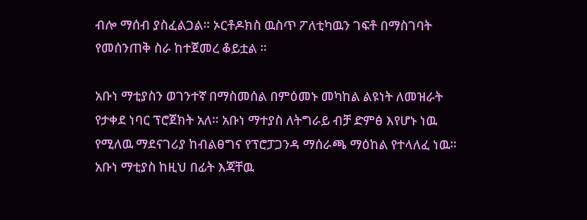ብሎ ማሰብ ያስፈልጋል። ኦርቶዶክስ ዉስጥ ፖለቲካዉን ገፍቶ በማስገባት የመሰንጠቅ ስራ ከተጀመረ ቆይቷል ።

አቡነ ማቲያስን ወገንተኛ በማስመሰል በምዕመኑ መካከል ልዩነት ለመዝራት የታቀደ ነባር ፕሮጀክት አለ። አቡነ ማተያስ ለትግራይ ብቻ ድምፅ እየሆኑ ነዉ የሚለዉ ማደናገሪያ ከብልፀግና የፕሮፓጋንዳ ማሰራጫ ማዕከል የተላለፈ ነዉ። አቡነ ማቲያስ ከዚህ በፊት እጃቸዉ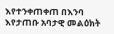እየተንቀጠቀጠ በእንባ እየታጠቡ አባታዊ መልዕክት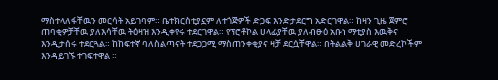ማስተላለፋቸዉን መርሳት አይገባም። ቤተክርስቲያኗም ለተጎጅዎች ድጋፍ እንድታደርግ አድርገዋል። ከዛን ጊዜ ጀምሮ ጠባቂዎቻቸዉ ያለእሳቸዉ ትዕዛዝ እንዲቀየሩ ተደርገዋል። የፕሮቶኮል ሀላፊያቸዉ ያለብፁዕ አቡነ ማቲያስ እዉቅና እንዲታሰሩ ተደርጓል። ከከፍተኛ ባለስልጣናት ተደጋጋሚ ማስጠንቀቂያና ዛቻ ደርሷቸዋል። በትልልቅ ሀገራዊ መድረኮችም እንዳይገኙ ተገፍተዋል ።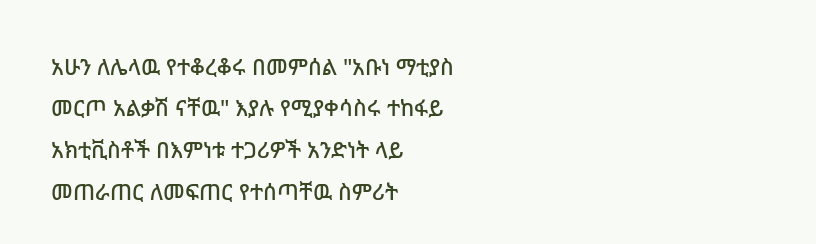አሁን ለሌላዉ የተቆረቆሩ በመምሰል "አቡነ ማቲያስ መርጦ አልቃሽ ናቸዉ" እያሉ የሚያቀሳስሩ ተከፋይ አክቲቪስቶች በእምነቱ ተጋሪዎች አንድነት ላይ መጠራጠር ለመፍጠር የተሰጣቸዉ ስምሪት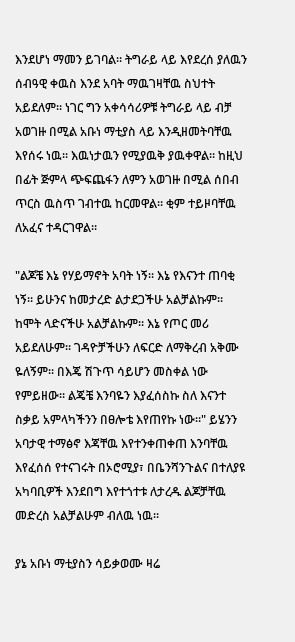እንደሆነ ማመን ይገባል። ትግራይ ላይ እየደረሰ ያለዉን ሰብዓዊ ቀዉስ እንደ አባት ማዉገዛቸዉ ስህተት አይደለም። ነገር ግን አቀሳሳሪዎቹ ትግራይ ላይ ብቻ አወገዙ በሚል አቡነ ማቲያስ ላይ እንዲዘመትባቸዉ እየሰሩ ነዉ። እዉነታዉን የሚያዉቅ ያዉቀዋል። ከዚህ በፊት ጅምላ ጭፍጨፋን ለምን አወገዙ በሚል ሰበብ ጥርስ ዉስጥ ገብተዉ ከርመዋል። ቂም ተይዞባቸዉ ለአፈና ተዳርገዋል።

"ልጆቼ እኔ የሃይማኖት አባት ነኝ። እኔ የእናንተ ጠባቂ ነኝ። ይሁንና ከመታረድ ልታደጋችሁ አልቻልኩም። ከሞት ላድናችሁ አልቻልኩም። እኔ የጦር መሪ አይደለሁም። ገዳዮቻችሁን ለፍርድ ለማቅረብ አቅሙ ዬለኝም። በእጄ ሽጉጥ ሳይሆን መስቀል ነው የምይዘው። ልጄቼ እንባዬን እያፈሰስኩ ስለ እናንተ ስቃይ አምላካችንን በፀሎቴ እየጠየኩ ነው።" ይሄንን አባታዊ ተማፅኖ እጃቸዉ እየተንቀጠቀጠ እንባቸዉ እየፈሰሰ የተናገሩት በኦሮሚያ፣ በቤንሻንጉልና በተለያዩ አካባቢዎች እንደበግ እየተጎተቱ ለታረዱ ልጆቻቸዉ መድረስ አልቻልሁም ብለዉ ነዉ።

ያኔ አቡነ ማቲያስን ሳይቃወሙ ዛሬ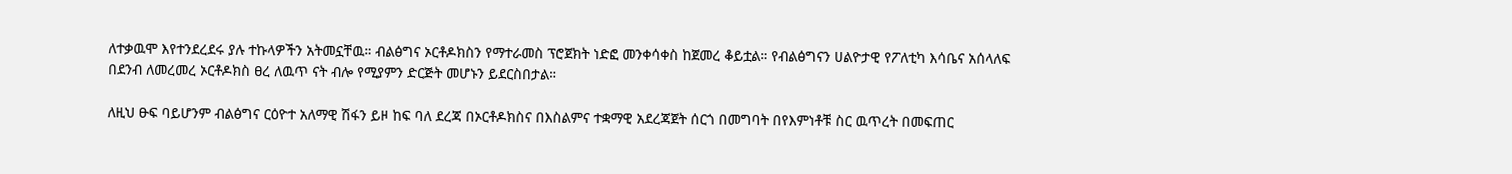ለተቃዉሞ እየተንደረደሩ ያሉ ተኩላዎችን አትመኗቸዉ። ብልፅግና ኦርቶዶክስን የማተራመስ ፕሮጀክት ነድፎ መንቀሳቀስ ከጀመረ ቆይቷል። የብልፅግናን ሀልዮታዊ የፖለቲካ እሳቤና አሰላለፍ በደንብ ለመረመረ ኦርቶዶክስ ፀረ ለዉጥ ናት ብሎ የሚያምን ድርጅት መሆኑን ይደርስበታል።

ለዚህ ፁፍ ባይሆንም ብልፅግና ርዕዮተ አለማዊ ሽፋን ይዞ ከፍ ባለ ደረጃ በኦርቶዶክስና በእስልምና ተቋማዊ አደረጃጀት ሰርጎ በመግባት በየእምነቶቹ ስር ዉጥረት በመፍጠር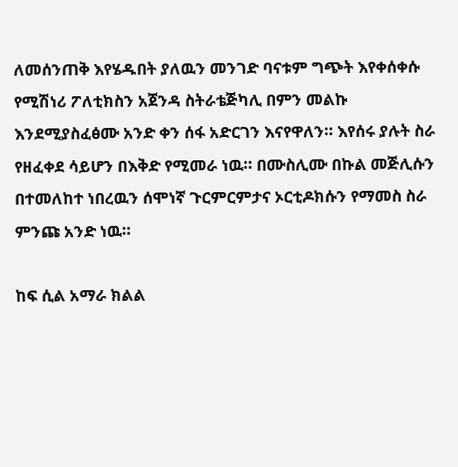ለመሰንጠቅ እየሄዱበት ያለዉን መንገድ ባናቱም ግጭት እየቀሰቀሱ የሚሽነሪ ፖለቲክስን አጀንዳ ስትራቴጅካሊ በምን መልኩ እንደሚያስፈፅሙ አንድ ቀን ሰፋ አድርገን እናየዋለን። እየሰሩ ያሉት ስራ የዘፈቀደ ሳይሆን በእቅድ የሚመራ ነዉ። በሙስሊሙ በኩል መጅሊሱን በተመለከተ ነበረዉን ሰሞነኛ ጉርምርምታና ኦርቲዶክሱን የማመስ ስራ ምንጩ አንድ ነዉ።

ከፍ ሲል አማራ ክልል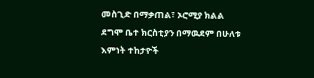መስጊድ በማቃጠል፣ ኦሮሚያ ክልል ደግሞ ቤተ ክርስቲያን በማዉደም በሁለቱ እምነት ተከታዮች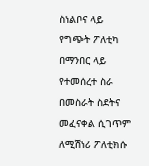ስነልቦና ላይ የግጭት ፖለቲካ በማንበር ላይ የተመሰረተ ስራ በመስራት ስደትና መፈናቀል ሲገጥም ለሚሽነሪ ፖለቲክሱ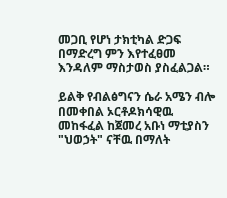መጋቢ የሆነ ታክቲካል ድጋፍ በማድረግ ምን እየተፈፀመ እንዳለም ማስታወስ ያስፈልጋል።

ይልቅ የብልፅግናን ሴራ አሜን ብሎ በመቀበል ኦርቶዶክሳዊዉ መከፋፈል ከጀመረ አቡነ ማቲያስን "ህወኃት" ናቸዉ በማለት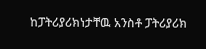ከፓትሪያሪክነታቸዉ አንስቶ ፓትሪያሪክ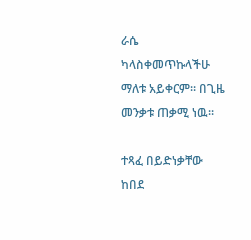ራሴ ካላስቀመጥኩላችሁ ማለቱ አይቀርም። በጊዜ መንቃቱ ጠቃሚ ነዉ።

ተጻፈ በይድነቃቸው ከበደ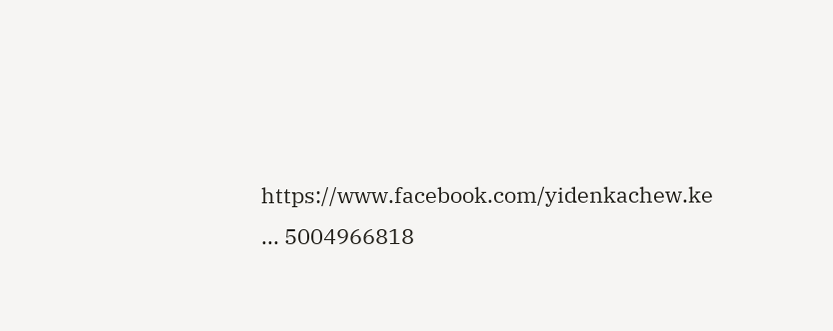https://www.facebook.com/yidenkachew.ke ... 5004966818